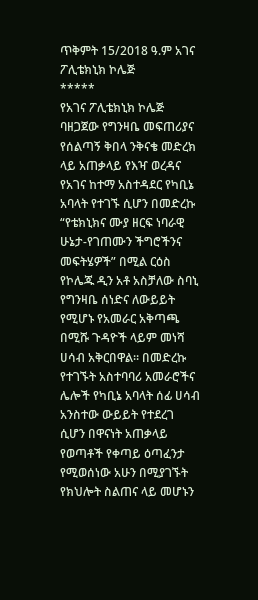ጥቅምት 15/2018 ዓ.ም አገና ፖሊቴክኒክ ኮሌጅ
*****
የአገና ፖሊቴክኒክ ኮሌጅ ባዘጋጀው የግንዛቤ መፍጠሪያና የሰልጣኝ ቅበላ ንቅናቄ መድረክ ላይ አጠቃላይ የእዣ ወረዳና የአገና ከተማ አስተዳደር የካቢኔ አባላት የተገኙ ሲሆን በመድረኩ “የቴክኒክና ሙያ ዘርፍ ነባራዊ ሁኔታ-የገጠሙን ችግሮችንና መፍትሄዎች” በሚል ርዕስ የኮሌጁ ዲን አቶ አስቻለው ስባኒ የግንዛቤ ሰነድና ለውይይት የሚሆኑ የአመራር አቅጣጫ በሚሹ ጉዳዮች ላይም መነሻ ሀሳብ አቅርበዋል። በመድረኩ የተገኙት አስተባባሪ አመራሮችና ሌሎች የካቢኔ አባላት ሰፊ ሀሳብ አንስተው ውይይት የተደረገ ሲሆን በዋናነት አጠቃላይ የወጣቶች የቀጣይ ዕጣፈንታ የሚወሰነው አሁን በሚያገኙት የክህሎት ስልጠና ላይ መሆኑን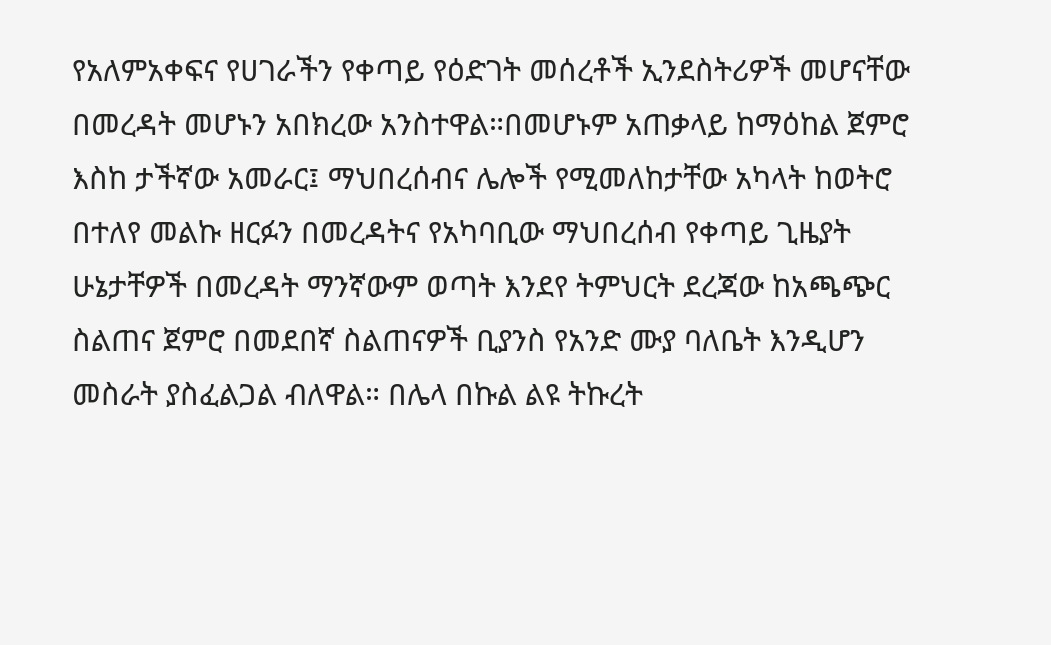የአለምአቀፍና የሀገራችን የቀጣይ የዕድገት መሰረቶች ኢንደስትሪዎች መሆናቸው በመረዳት መሆኑን አበክረው አንስተዋል።በመሆኑም አጠቃላይ ከማዕከል ጀምሮ እስከ ታችኛው አመራር፤ ማህበረሰብና ሌሎች የሚመለከታቸው አካላት ከወትሮ በተለየ መልኩ ዘርፉን በመረዳትና የአካባቢው ማህበረሰብ የቀጣይ ጊዜያት ሁኔታቸዎች በመረዳት ማንኛውም ወጣት እንደየ ትምህርት ደረጃው ከአጫጭር ስልጠና ጀምሮ በመደበኛ ስልጠናዎች ቢያንስ የአንድ ሙያ ባለቤት እንዲሆን መስራት ያስፈልጋል ብለዋል። በሌላ በኩል ልዩ ትኩረት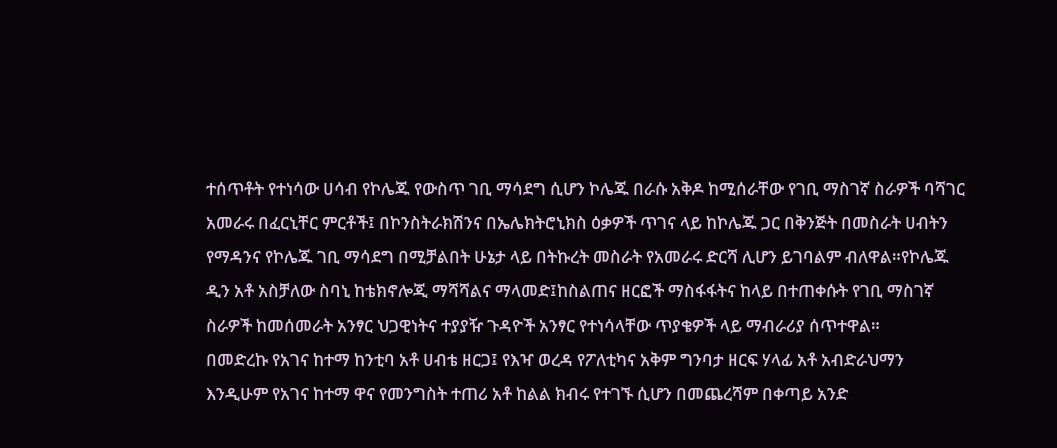ተሰጥቶት የተነሳው ሀሳብ የኮሌጁ የውስጥ ገቢ ማሳደግ ሲሆን ኮሌጁ በራሱ አቅዶ ከሚሰራቸው የገቢ ማስገኛ ስራዎች ባሻገር አመራሩ በፈርኒቸር ምርቶች፤ በኮንስትራክሽንና በኤሌክትሮኒክስ ዕቃዎች ጥገና ላይ ከኮሌጁ ጋር በቅንጅት በመስራት ሀብትን የማዳንና የኮሌጁ ገቢ ማሳደግ በሚቻልበት ሁኔታ ላይ በትኩረት መስራት የአመራሩ ድርሻ ሊሆን ይገባልም ብለዋል።የኮሌጁ ዲን አቶ አስቻለው ስባኒ ከቴክኖሎጂ ማሻሻልና ማላመድ፤ከስልጠና ዘርፎች ማስፋፋትና ከላይ በተጠቀሱት የገቢ ማስገኛ ስራዎች ከመሰመራት አንፃር ህጋዊነትና ተያያዥ ጉዳዮች አንፃር የተነሳላቸው ጥያቄዎች ላይ ማብራሪያ ሰጥተዋል።
በመድረኩ የአገና ከተማ ከንቲባ አቶ ሀብቴ ዘርጋ፤ የእዣ ወረዳ የፖለቲካና አቅም ግንባታ ዘርፍ ሃላፊ አቶ አብድራህማን እንዲሁም የአገና ከተማ ዋና የመንግስት ተጠሪ አቶ ከልል ክብሩ የተገኙ ሲሆን በመጨረሻም በቀጣይ አንድ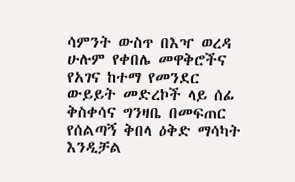ሳምንት ውስጥ በእዣ ወረዳ ሁሉም የቀበሌ መዋቅሮችና የአገና ከተማ የመንደር ውይይት መድረኮች ላይ ሰፊ ቅስቀሳና ግንዛቤ በመፍጠር የሰልጣኝ ቅበላ ዕቅድ ማሳካት እንዲቻል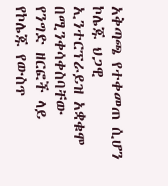አቅጣጫ የተቀመጠ ሲሆን ኮሌጁ ህጋዊ ኢንተርፕራይዝ አቋቁሞ በሚንቀሳቀስባቸው የንግድ ዘርፎች ላይ የኮሌጁ የውስጥ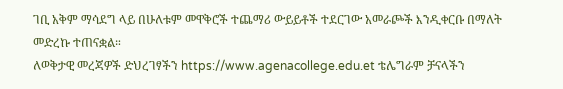ገቢ አቅም ማሳደግ ላይ በሁለቱም መዋቅሮች ተጨማሪ ውይይቶች ተደርገው አመራጮች እንዲቀርቡ በማለት መድረኩ ተጠናቋል።
ለወቅታዊ መረጃዎች ድህረገፃችን https://www.agenacollege.edu.et ቴሌግራም ቻናላችን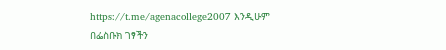https://t.me/agenacollege2007 እንዲሁም
በፌስቡክ ገፃችን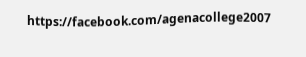https://facebook.com/agenacollege2007